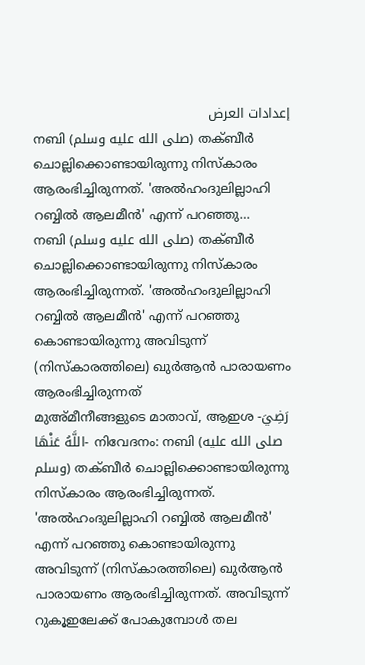إعدادات العرض
നബി (صلى الله عليه وسلم) തക്ബീർ ചൊല്ലിക്കൊണ്ടായിരുന്നു നിസ്കാരം ആരംഭിച്ചിരുന്നത്. 'അൽഹംദുലില്ലാഹി റബ്ബിൽ ആലമീൻ' എന്ന് പറഞ്ഞു…
നബി (صلى الله عليه وسلم) തക്ബീർ ചൊല്ലിക്കൊണ്ടായിരുന്നു നിസ്കാരം ആരംഭിച്ചിരുന്നത്. 'അൽഹംദുലില്ലാഹി റബ്ബിൽ ആലമീൻ' എന്ന് പറഞ്ഞു കൊണ്ടായിരുന്നു അവിടുന്ന് (നിസ്കാരത്തിലെ) ഖുർആൻ പാരായണം ആരംഭിച്ചിരുന്നത്
മുഅ്മീനീങ്ങളുടെ മാതാവ്, ആഇശ -رَضِيَ اللَّهُ عَنْهَا- നിവേദനം: നബി (صلى الله عليه وسلم) തക്ബീർ ചൊല്ലിക്കൊണ്ടായിരുന്നു നിസ്കാരം ആരംഭിച്ചിരുന്നത്. 'അൽഹംദുലില്ലാഹി റബ്ബിൽ ആലമീൻ' എന്ന് പറഞ്ഞു കൊണ്ടായിരുന്നു അവിടുന്ന് (നിസ്കാരത്തിലെ) ഖുർആൻ പാരായണം ആരംഭിച്ചിരുന്നത്. അവിടുന്ന് റുകൂഇലേക്ക് പോകുമ്പോൾ തല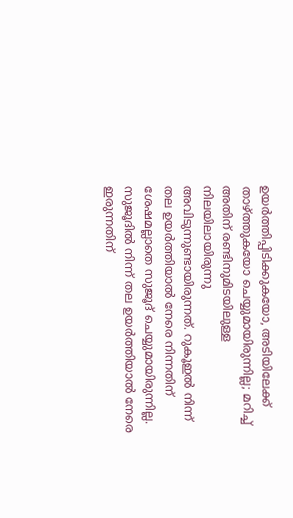ഉയർത്തിപ്പിടിക്കുകയോ, അടിയിലേക്ക് താഴ്ത്തുകയോ ചെയ്യുമായിരുന്നില്ല; മറിച്ച് അതിന് രണ്ടിനുമിടയിലുള്ള നിലയിലായിരുന്നു അവിടുന്നുണ്ടായിരുന്നത്. റുകൂഇൽ നിന്ന് തല ഉയർത്തിയാൽ നേരെ നിന്നതിന് ശേഷമല്ലാതെ സുജൂദ് ചെയ്യുമായിരുന്നില്ല. സുജൂദിൽ നിന്ന് തല ഉയർത്തിയാൽ നേരെ ഇരുന്നതിന്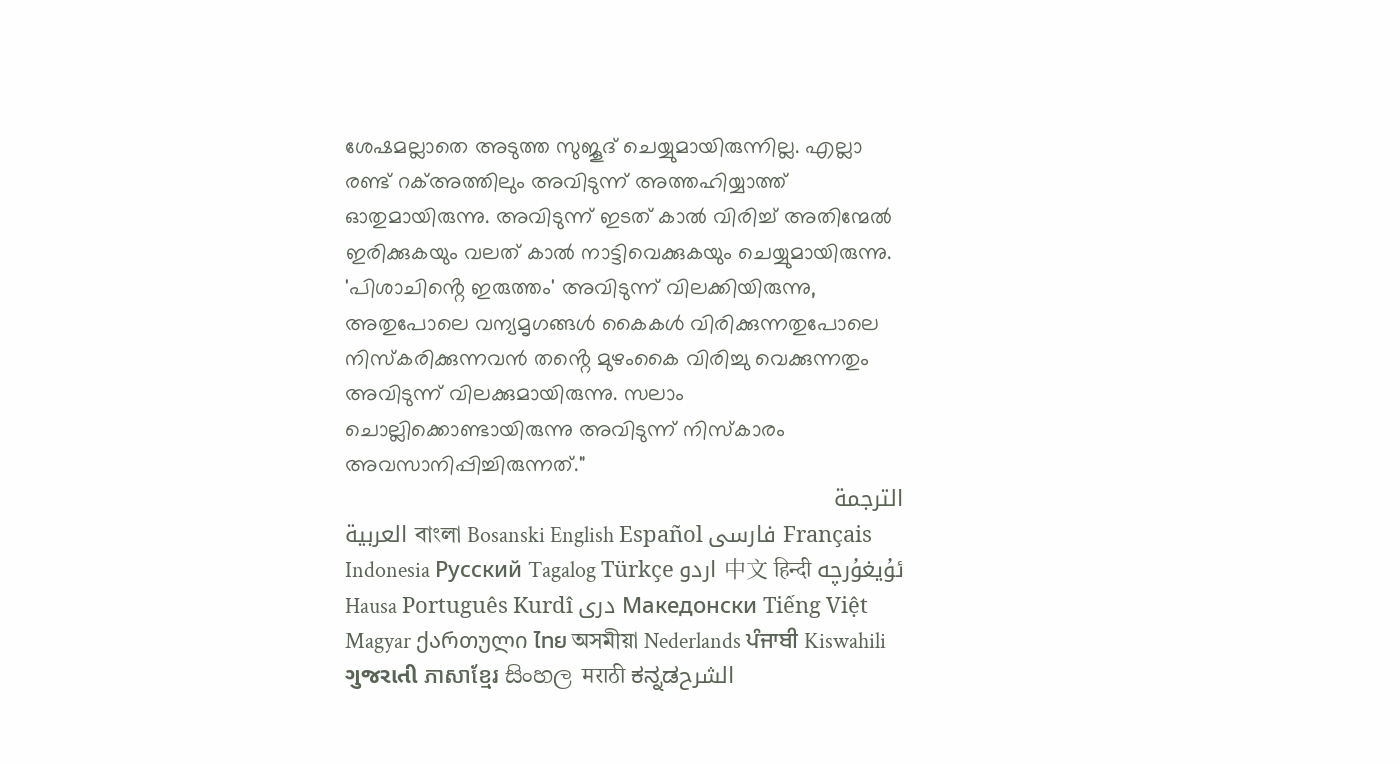ശേഷമല്ലാതെ അടുത്ത സുജൂദ് ചെയ്യുമായിരുന്നില്ല. എല്ലാ രണ്ട് റക്അത്തിലും അവിടുന്ന് അത്തഹിയ്യാത്ത് ഓതുമായിരുന്നു. അവിടുന്ന് ഇടത് കാൽ വിരിച്ച് അതിന്മേൽ ഇരിക്കുകയും വലത് കാൽ നാട്ടിവെക്കുകയും ചെയ്യുമായിരുന്നു. 'പിശാചിൻ്റെ ഇരുത്തം' അവിടുന്ന് വിലക്കിയിരുന്നു, അതുപോലെ വന്യമൃഗങ്ങൾ കൈകൾ വിരിക്കുന്നതുപോലെ നിസ്കരിക്കുന്നവൻ തൻ്റെ മുഴംകൈ വിരിച്ചു വെക്കുന്നതും അവിടുന്ന് വിലക്കുമായിരുന്നു. സലാം ചൊല്ലിക്കൊണ്ടായിരുന്നു അവിടുന്ന് നിസ്കാരം അവസാനിപ്പിച്ചിരുന്നത്."
الترجمة
العربية বাংলা Bosanski English Español فارسی Français Indonesia Русский Tagalog Türkçe اردو 中文 हिन्दी ئۇيغۇرچە Hausa Português Kurdî دری Македонски Tiếng Việt Magyar ქართული ไทย অসমীয়া Nederlands ਪੰਜਾਬੀ Kiswahili ગુજરાતી ភាសាខ្មែរ සිංහල मराठी ಕನ್ನಡالشرح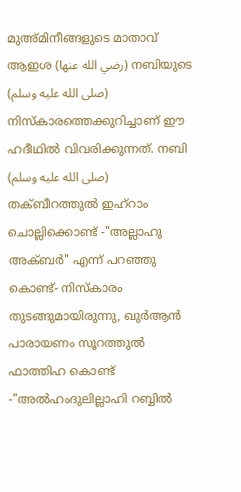മുഅ്മിനീങ്ങളുടെ മാതാവ് ആഇശ (رضي الله عنها) നബിയുടെ (صلى الله عليه وسلم) നിസ്കാരത്തെക്കുറിച്ചാണ് ഈ ഹദീഥിൽ വിവരിക്കുന്നത്. നബി (صلى الله عليه وسلم) തക്ബീറത്തുൽ ഇഹ്റാം ചൊല്ലിക്കൊണ്ട് -"അല്ലാഹു അക്ബർ" എന്ന് പറഞ്ഞു കൊണ്ട്- നിസ്കാരം തുടങ്ങുമായിരുന്നു, ഖുർആൻ പാരായണം സൂറത്തുൽ ഫാത്തിഹ കൊണ്ട് -"അൽഹംദുലില്ലാഹി റബ്ബിൽ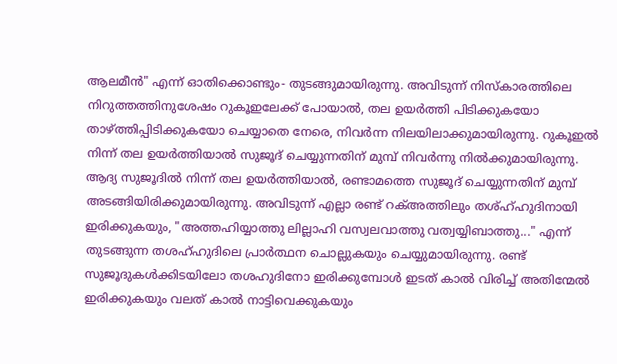ആലമീൻ" എന്ന് ഓതിക്കൊണ്ടും- തുടങ്ങുമായിരുന്നു. അവിടുന്ന് നിസ്കാരത്തിലെ നിറുത്തത്തിനുശേഷം റുകൂഇലേക്ക് പോയാൽ, തല ഉയർത്തി പിടിക്കുകയോ താഴ്ത്തിപ്പിടിക്കുകയോ ചെയ്യാതെ നേരെ, നിവർന്ന നിലയിലാക്കുമായിരുന്നു. റുകൂഇൽ നിന്ന് തല ഉയർത്തിയാൽ സുജൂദ് ചെയ്യുന്നതിന് മുമ്പ് നിവർന്നു നിൽക്കുമായിരുന്നു. ആദ്യ സുജൂദിൽ നിന്ന് തല ഉയർത്തിയാൽ, രണ്ടാമത്തെ സുജൂദ് ചെയ്യുന്നതിന് മുമ്പ് അടങ്ങിയിരിക്കുമായിരുന്നു. അവിടുന്ന് എല്ലാ രണ്ട് റക്അത്തിലും തശ്ഹ്ഹുദിനായി ഇരിക്കുകയും, "അത്തഹിയ്യാത്തു ലില്ലാഹി വസ്വലവാത്തു വത്വയ്യിബാത്തു..." എന്ന് തുടങ്ങുന്ന തശഹ്ഹുദിലെ പ്രാർത്ഥന ചൊല്ലുകയും ചെയ്യുമായിരുന്നു. രണ്ട് സുജൂദുകൾക്കിടയിലോ തശഹുദിനോ ഇരിക്കുമ്പോൾ ഇടത് കാൽ വിരിച്ച് അതിന്മേൽ ഇരിക്കുകയും വലത് കാൽ നാട്ടിവെക്കുകയും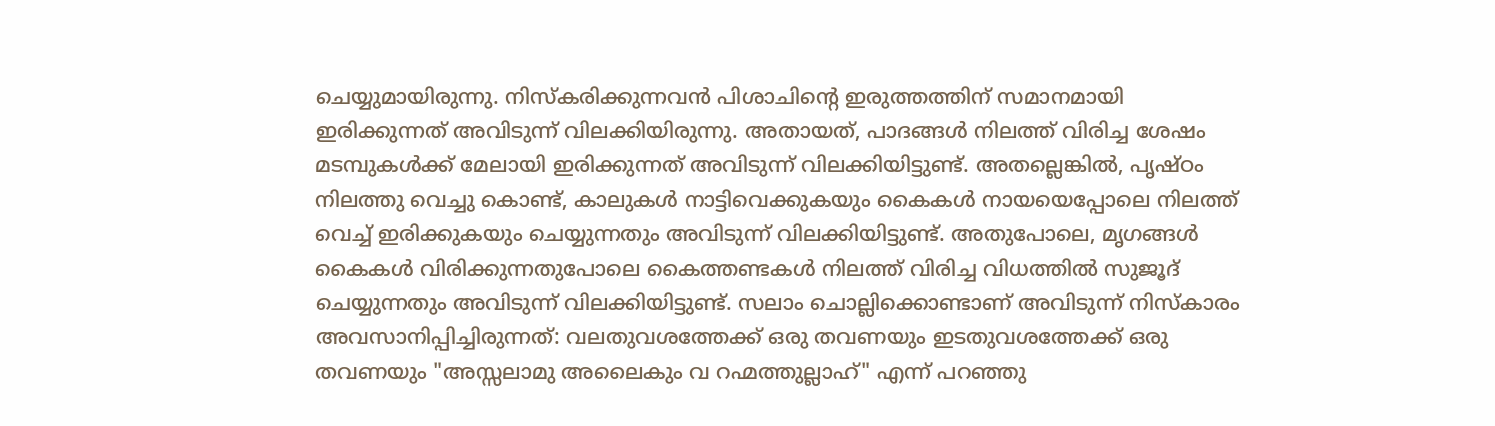ചെയ്യുമായിരുന്നു. നിസ്കരിക്കുന്നവൻ പിശാചിൻ്റെ ഇരുത്തത്തിന് സമാനമായി ഇരിക്കുന്നത് അവിടുന്ന് വിലക്കിയിരുന്നു. അതായത്, പാദങ്ങൾ നിലത്ത് വിരിച്ച ശേഷം മടമ്പുകൾക്ക് മേലായി ഇരിക്കുന്നത് അവിടുന്ന് വിലക്കിയിട്ടുണ്ട്. അതല്ലെങ്കിൽ, പൃഷ്ഠം നിലത്തു വെച്ചു കൊണ്ട്, കാലുകൾ നാട്ടിവെക്കുകയും കൈകൾ നായയെപ്പോലെ നിലത്ത് വെച്ച് ഇരിക്കുകയും ചെയ്യുന്നതും അവിടുന്ന് വിലക്കിയിട്ടുണ്ട്. അതുപോലെ, മൃഗങ്ങൾ കൈകൾ വിരിക്കുന്നതുപോലെ കൈത്തണ്ടകൾ നിലത്ത് വിരിച്ച വിധത്തിൽ സുജൂദ് ചെയ്യുന്നതും അവിടുന്ന് വിലക്കിയിട്ടുണ്ട്. സലാം ചൊല്ലിക്കൊണ്ടാണ് അവിടുന്ന് നിസ്കാരം അവസാനിപ്പിച്ചിരുന്നത്: വലതുവശത്തേക്ക് ഒരു തവണയും ഇടതുവശത്തേക്ക് ഒരു തവണയും "അസ്സലാമു അലൈകും വ റഹ്മത്തുല്ലാഹ്" എന്ന് പറഞ്ഞു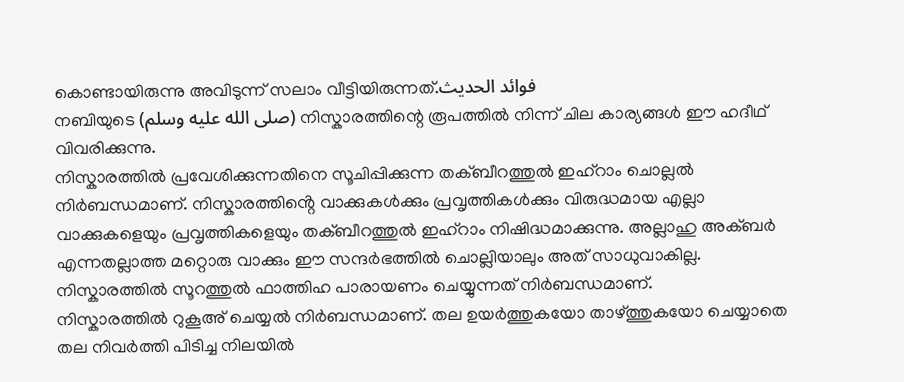കൊണ്ടായിരുന്നു അവിടുന്ന് സലാം വീട്ടിയിരുന്നത്.فوائد الحديث
നബിയുടെ (صلى الله عليه وسلم) നിസ്കാരത്തിന്റെ രൂപത്തിൽ നിന്ന് ചില കാര്യങ്ങൾ ഈ ഹദീഥ് വിവരിക്കുന്നു.
നിസ്കാരത്തിൽ പ്രവേശിക്കുന്നതിനെ സൂചിപ്പിക്കുന്ന തക്ബീറത്തുൽ ഇഹ്റാം ചൊല്ലൽ നിർബന്ധമാണ്. നിസ്കാരത്തിൻ്റെ വാക്കുകൾക്കും പ്രവൃത്തികൾക്കും വിരുദ്ധമായ എല്ലാ വാക്കുകളെയും പ്രവൃത്തികളെയും തക്ബീറത്തുൽ ഇഹ്റാം നിഷിദ്ധമാക്കുന്നു. അല്ലാഹു അക്ബർ എന്നതല്ലാത്ത മറ്റൊരു വാക്കും ഈ സന്ദർഭത്തിൽ ചൊല്ലിയാലും അത് സാധുവാകില്ല.
നിസ്കാരത്തിൽ സൂറത്തുൽ ഫാത്തിഹ പാരായണം ചെയ്യുന്നത് നിർബന്ധമാണ്.
നിസ്കാരത്തിൽ റുകൂഅ് ചെയ്യൽ നിർബന്ധമാണ്. തല ഉയർത്തുകയോ താഴ്ത്തുകയോ ചെയ്യാതെ തല നിവർത്തി പിടിച്ച നിലയിൽ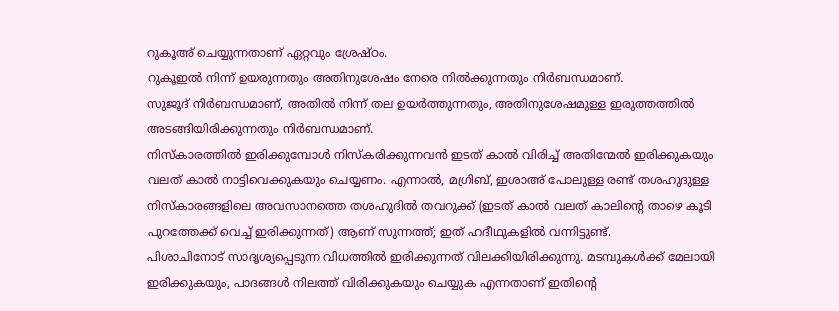റുകൂഅ് ചെയ്യുന്നതാണ് ഏറ്റവും ശ്രേഷ്ഠം.
റുകൂഇൽ നിന്ന് ഉയരുന്നതും അതിനുശേഷം നേരെ നിൽക്കുന്നതും നിർബന്ധമാണ്.
സുജൂദ് നിർബന്ധമാണ്, അതിൽ നിന്ന് തല ഉയർത്തുന്നതും, അതിനുശേഷമുള്ള ഇരുത്തത്തിൽ അടങ്ങിയിരിക്കുന്നതും നിർബന്ധമാണ്.
നിസ്കാരത്തിൽ ഇരിക്കുമ്പോൾ നിസ്കരിക്കുന്നവൻ ഇടത് കാൽ വിരിച്ച് അതിന്മേൽ ഇരിക്കുകയും വലത് കാൽ നാട്ടിവെക്കുകയും ചെയ്യണം. എന്നാൽ, മഗ്രിബ്, ഇശാഅ് പോലുള്ള രണ്ട് തശഹുദുള്ള നിസ്കാരങ്ങളിലെ അവസാനത്തെ തശഹുദിൽ തവറുക്ക് (ഇടത് കാൽ വലത് കാലിന്റെ താഴെ കൂടി പുറത്തേക്ക് വെച്ച് ഇരിക്കുന്നത്) ആണ് സുന്നത്ത്; ഇത് ഹദീഥുകളിൽ വന്നിട്ടുണ്ട്.
പിശാചിനോട് സാദൃശ്യപ്പെടുന്ന വിധത്തിൽ ഇരിക്കുന്നത് വിലക്കിയിരിക്കുന്നു. മടമ്പുകൾക്ക് മേലായി ഇരിക്കുകയും, പാദങ്ങൾ നിലത്ത് വിരിക്കുകയും ചെയ്യുക എന്നതാണ് ഇതിൻ്റെ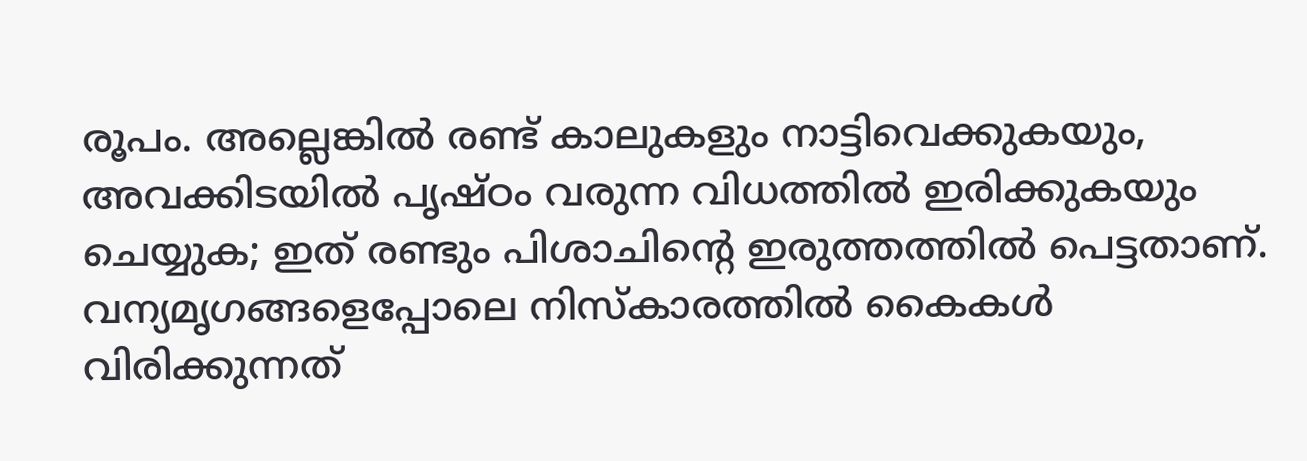രൂപം. അല്ലെങ്കിൽ രണ്ട് കാലുകളും നാട്ടിവെക്കുകയും, അവക്കിടയിൽ പൃഷ്ഠം വരുന്ന വിധത്തിൽ ഇരിക്കുകയും ചെയ്യുക; ഇത് രണ്ടും പിശാചിൻ്റെ ഇരുത്തത്തിൽ പെട്ടതാണ്.
വന്യമൃഗങ്ങളെപ്പോലെ നിസ്കാരത്തിൽ കൈകൾ വിരിക്കുന്നത്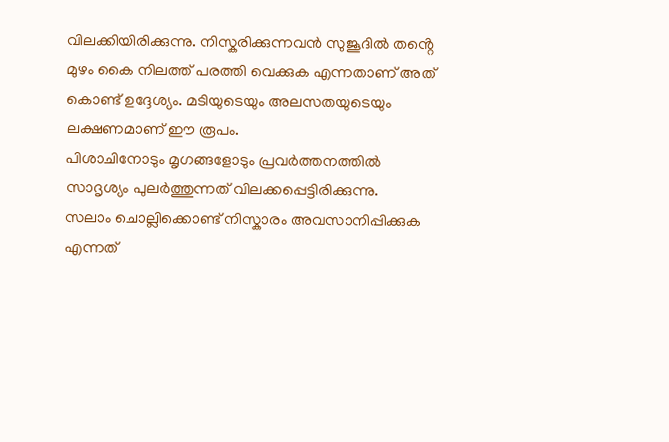വിലക്കിയിരിക്കുന്നു. നിസ്കരിക്കുന്നവൻ സുജൂദിൽ തൻ്റെ മുഴം കൈ നിലത്ത് പരത്തി വെക്കുക എന്നതാണ് അത് കൊണ്ട് ഉദ്ദേശ്യം. മടിയുടെയും അലസതയുടെയും ലക്ഷണമാണ് ഈ രൂപം.
പിശാചിനോടും മൃഗങ്ങളോടും പ്രവർത്തനത്തിൽ സാദൃശ്യം പുലർത്തുന്നത് വിലക്കപ്പെട്ടിരിക്കുന്നു.
സലാം ചൊല്ലിക്കൊണ്ട് നിസ്കാരം അവസാനിപ്പിക്കുക എന്നത്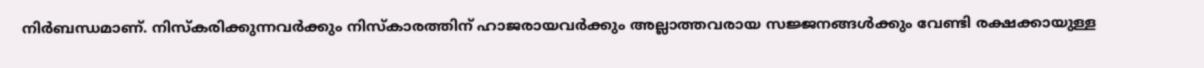നിർബന്ധമാണ്. നിസ്കരിക്കുന്നവർക്കും നിസ്കാരത്തിന് ഹാജരായവർക്കും അല്ലാത്തവരായ സജ്ജനങ്ങൾക്കും വേണ്ടി രക്ഷക്കായുള്ള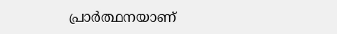പ്രാർത്ഥനയാണ്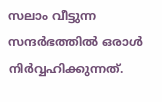സലാം വീട്ടുന്ന സന്ദർഭത്തിൽ ഒരാൾ നിർവ്വഹിക്കുന്നത്.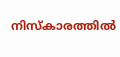നിസ്കാരത്തിൽ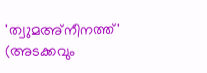'ത്വുമഅ്നീനത്ത്' (അടക്കവും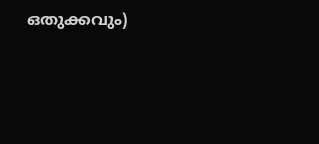ഒതുക്കവും)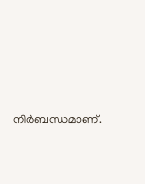നിർബന്ധമാണ്.